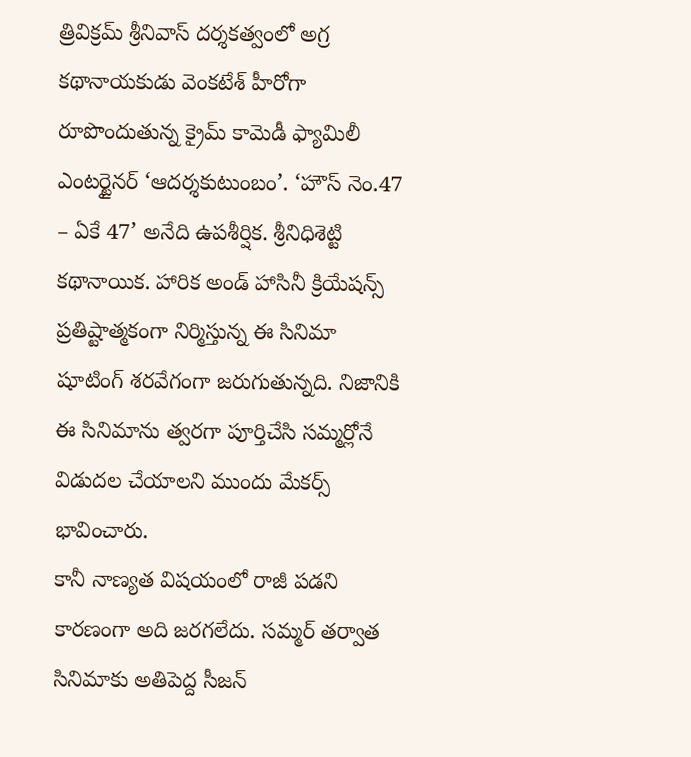త్రివిక్రమ్ శ్రీనివాస్ దర్శకత్వంలో అగ్ర కథానాయకుడు వెంకటేశ్ హీరోగా రూపొందుతున్న క్రైమ్ కామెడీ ఫ్యామిలీ ఎంటర్టైనర్ ‘ఆదర్శకుటుంబం’. ‘హౌస్ నెం.47 – ఏకే 47’ అనేది ఉపశీర్షిక. శ్రీనిధిశెట్టి కథానాయిక. హారిక అండ్ హాసినీ క్రియేషన్స్ ప్రతిష్టాత్మకంగా నిర్మిస్తున్న ఈ సినిమా షూటింగ్ శరవేగంగా జరుగుతున్నది. నిజానికి ఈ సినిమాను త్వరగా పూర్తిచేసి సమ్మర్లోనే విడుదల చేయాలని ముందు మేకర్స్ భావించారు.
కానీ నాణ్యత విషయంలో రాజీ పడని కారణంగా అది జరగలేదు. సమ్మర్ తర్వాత సినిమాకు అతిపెద్ద సీజన్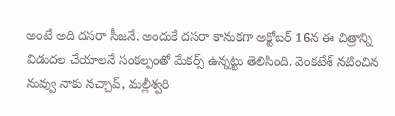అంటే అది దసరా సీజనే. అందుకే దసరా కానుకగా అక్టోబర్ 16న ఈ చిత్రాన్ని విడుదల చేయాలనే సంకల్పంతో మేకర్స్ ఉన్నట్టు తెలిసింది. వెంకటేశ్ నటించిన నువ్వు నాకు నచ్చావ్, మల్లీశ్వరి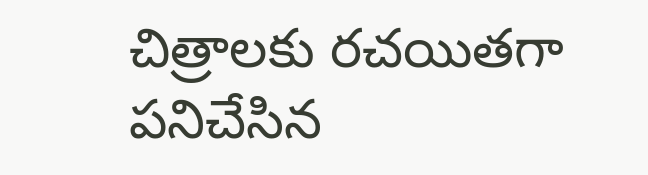చిత్రాలకు రచయితగా పనిచేసిన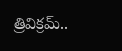త్రివిక్రమ్..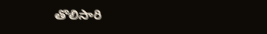తొలిసారి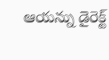ఆయన్ను డైరెక్ట్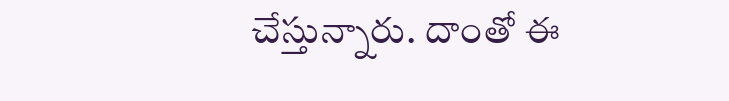చేస్తున్నారు. దాంతో ఈ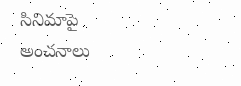సినిమాపై అంచనాలు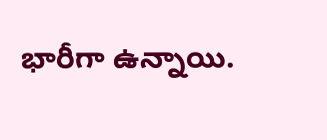భారీగా ఉన్నాయి.